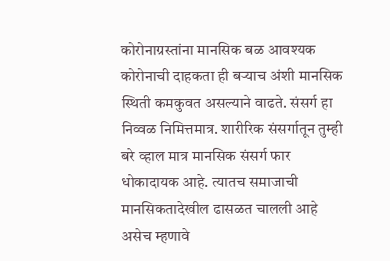कोरोनाग्रस्तांना मानसिक बळ आवश्यक
कोरोनाची दाहकता ही बऱ्याच अंशी मानसिक स्थिती कमकुवत असल्याने वाढते. संसर्ग हा निव्वळ निमित्तमात्र. शारीरिक संसर्गातून तुम्ही बरे व्हाल मात्र मानसिक संसर्ग फार धोकादायक आहे. त्यातच समाजाची मानसिकतादेखील ढासळत चालली आहे असेच म्हणावे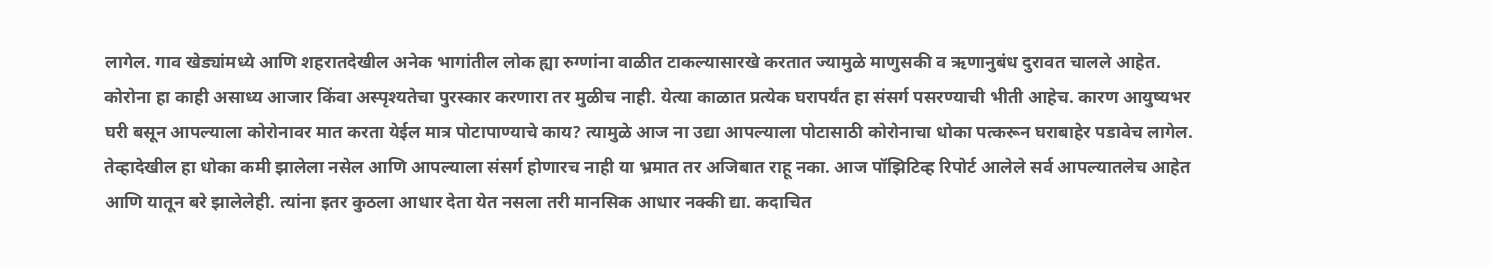लागेल. गाव खेड्यांमध्ये आणि शहरातदेखील अनेक भागांतील लोक ह्या रुग्णांना वाळीत टाकल्यासारखे करतात ज्यामुळे माणुसकी व ऋणानुबंध दुरावत चालले आहेत. कोरोना हा काही असाध्य आजार किंवा अस्पृश्यतेचा पुरस्कार करणारा तर मुळीच नाही. येत्या काळात प्रत्येक घरापर्यंत हा संसर्ग पसरण्याची भीती आहेच. कारण आयुष्यभर घरी बसून आपल्याला कोरोनावर मात करता येईल मात्र पोटापाण्याचे काय? त्यामुळे आज ना उद्या आपल्याला पोटासाठी कोरोनाचा धोका पत्करून घराबाहेर पडावेच लागेल. तेव्हादेखील हा धोका कमी झालेला नसेल आणि आपल्याला संसर्ग होणारच नाही या भ्रमात तर अजिबात राहू नका. आज पॉझिटिव्ह रिपोर्ट आलेले सर्व आपल्यातलेच आहेत आणि यातून बरे झालेलेही. त्यांना इतर कुठला आधार देता येत नसला तरी मानसिक आधार नक्की द्या. कदाचित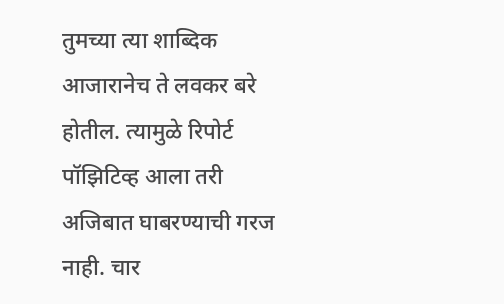तुमच्या त्या शाब्दिक आजारानेच ते लवकर बरे होतील. त्यामुळे रिपोर्ट पॉझिटिव्ह आला तरी अजिबात घाबरण्याची गरज नाही. चार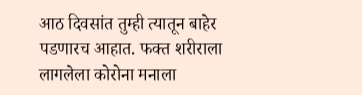आठ दिवसांत तुम्ही त्यातून बाहेर पडणारच आहात. फक्त शरीराला लागलेला कोरोना मनाला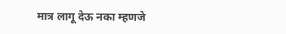मात्र लागू देऊ नका म्हणजे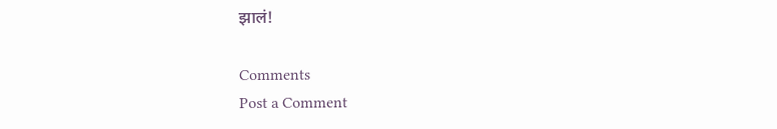झालं!

Comments
Post a Comment